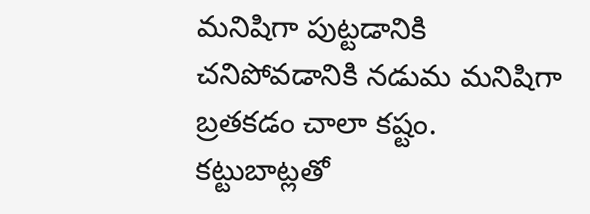మనిషిగా పుట్టడానికి చనిపోవడానికి నడుమ మనిషిగా బ్రతకడం చాలా కష్టం. కట్టుబాట్లతో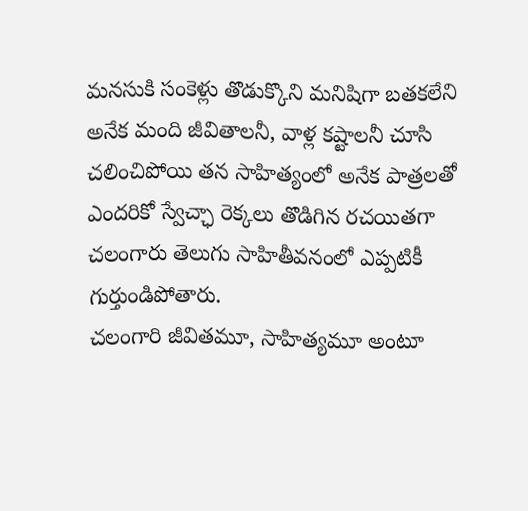మనసుకి సంకెళ్లు తొడుక్కొని మనిషిగా బతకలేని అనేక మంది జీవితాలనీ, వాళ్ల కష్టాలనీ చూసి చలించిపోయి తన సాహిత్యంలో అనేక పాత్రలతో ఎందరికో స్వేచ్ఛా రెక్కలు తొడిగిన రచయితగా చలంగారు తెలుగు సాహితీవనంలో ఎప్పటికీ గుర్తుండిపోతారు.
చలంగారి జీవితమూ, సాహిత్యమూ అంటూ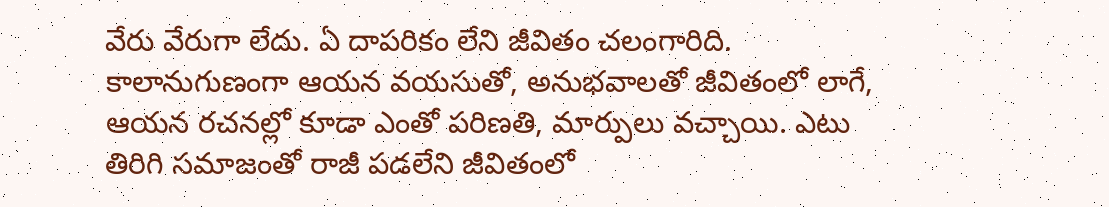వేరు వేరుగా లేదు. ఏ దాపరికం లేని జీవితం చలంగారిది. కాలానుగుణంగా ఆయన వయసుతో, అనుభవాలతో జీవితంలో లాగే, ఆయన రచనల్లో కూడా ఎంతో పరిణతి, మార్పులు వచ్చాయి. ఎటు తిరిగి సమాజంతో రాజీ పడలేని జీవితంలో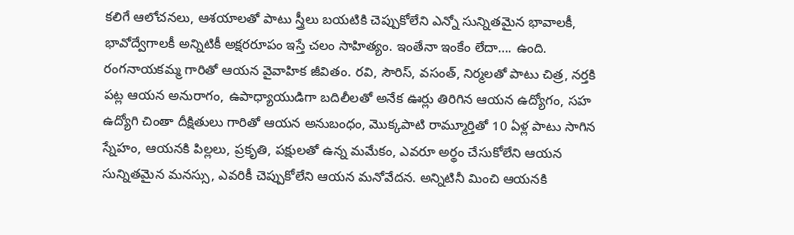కలిగే ఆలోచనలు, ఆశయాలతో పాటు స్త్రీలు బయటికి చెప్పుకోలేని ఎన్నో సున్నితమైన భావాలకీ, భావోద్వేగాలకీ అన్నిటికీ అక్షరరూపం ఇస్తే చలం సాహిత్యం. ఇంతేనా ఇంకేం లేదా…. ఉంది.
రంగనాయకమ్మ గారితో ఆయన వైవాహిక జీవితం. రవి, సౌరిస్, వసంత్, నిర్మలతో పాటు చిత్ర, నర్తకి పట్ల ఆయన అనురాగం, ఉపాధ్యాయుడిగా బదిలీలతో అనేక ఊర్లు తిరిగిన ఆయన ఉద్యోగం, సహ ఉద్యోగి చింతా దీక్షితులు గారితో ఆయన అనుబంధం, మొక్కపాటి రామ్మూర్తితో 10 ఏళ్ల పాటు సాగిన స్నేహం, ఆయనకి పిల్లలు, ప్రకృతి, పక్షులతో ఉన్న మమేకం, ఎవరూ అర్థం చేసుకోలేని ఆయన సున్నితమైన మనస్సు, ఎవరికీ చెప్పుకోలేని ఆయన మనోవేదన. అన్నిటినీ మించి ఆయనకి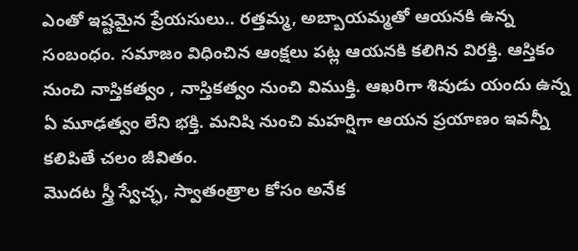ఎంతో ఇష్టమైన ప్రేయసులు.. రత్తమ్మ, అబ్బాయమ్మతో ఆయనకి ఉన్న సంబంధం. సమాజం విధించిన ఆంక్షలు పట్ల ఆయనకి కలిగిన విరక్తి. ఆస్తికం నుంచి నాస్తికత్వం , నాస్తికత్వం నుంచి విముక్తి. ఆఖరిగా శివుడు యందు ఉన్న ఏ మూఢత్వం లేని భక్తి. మనిషి నుంచి మహర్షిగా ఆయన ప్రయాణం ఇవన్నీ కలిపితే చలం జీవితం.
మొదట స్త్రీ స్వేచ్ఛ, స్వాతంత్రాల కోసం అనేక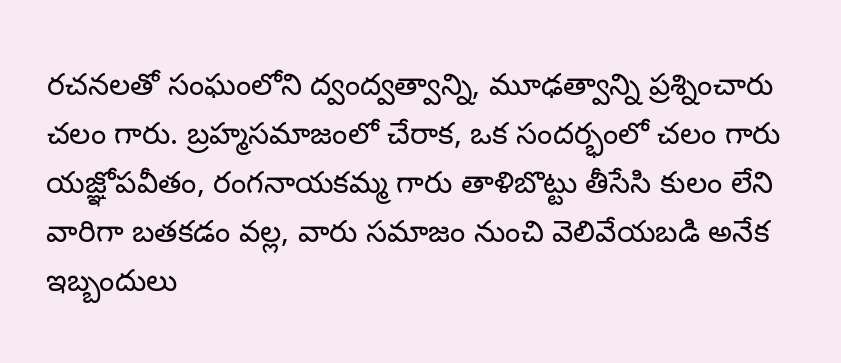రచనలతో సంఘంలోని ద్వంద్వత్వాన్ని, మూఢత్వాన్ని ప్రశ్నించారు చలం గారు. బ్రహ్మసమాజంలో చేరాక, ఒక సందర్భంలో చలం గారు యజ్ఞోపవీతం, రంగనాయకమ్మ గారు తాళిబొట్టు తీసేసి కులం లేని వారిగా బతకడం వల్ల, వారు సమాజం నుంచి వెలివేయబడి అనేక ఇబ్బందులు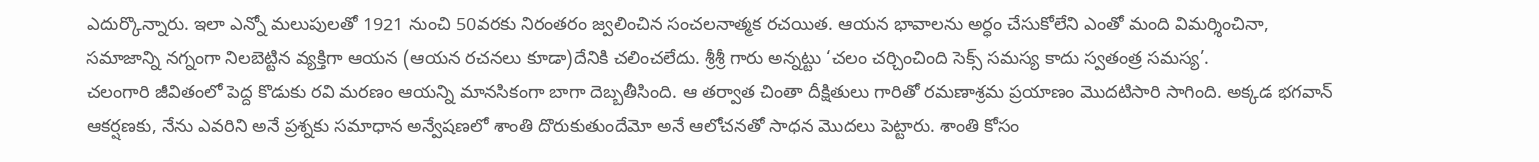ఎదుర్కొన్నారు. ఇలా ఎన్నో మలుపులతో 1921 నుంచి 50వరకు నిరంతరం జ్వలించిన సంచలనాత్మక రచయిత. ఆయన భావాలను అర్ధం చేసుకోలేని ఎంతో మంది విమర్శించినా, సమాజాన్ని నగ్నంగా నిలబెట్టిన వ్యక్తిగా ఆయన (ఆయన రచనలు కూడా)దేనికి చలించలేదు. శ్రీశ్రీ గారు అన్నట్టు ‘చలం చర్చించింది సెక్స్ సమస్య కాదు స్వతంత్ర సమస్య’.
చలంగారి జీవితంలో పెద్ద కొడుకు రవి మరణం ఆయన్ని మానసికంగా బాగా దెబ్బతీసింది. ఆ తర్వాత చింతా దీక్షితులు గారితో రమణాశ్రమ ప్రయాణం మొదటిసారి సాగింది. అక్కడ భగవాన్ ఆకర్షణకు, నేను ఎవరిని అనే ప్రశ్నకు సమాధాన అన్వేషణలో శాంతి దొరుకుతుందేమో అనే ఆలోచనతో సాధన మొదలు పెట్టారు. శాంతి కోసం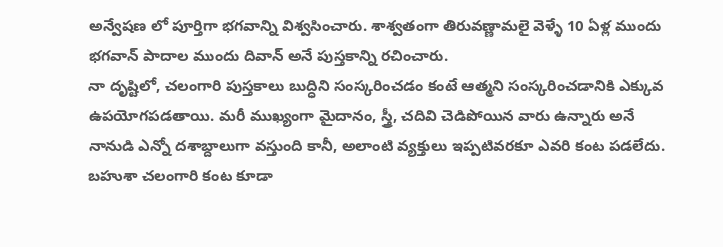అన్వేషణ లో పూర్తిగా భగవాన్ని విశ్వసించారు. శాశ్వతంగా తిరువణ్ణామలై వెళ్ళే 10 ఏళ్ల ముందు భగవాన్ పాదాల ముందు దివాన్ అనే పుస్తకాన్ని రచించారు.
నా దృష్టిలో, చలంగారి పుస్తకాలు బుద్ధిని సంస్కరించడం కంటే ఆత్మని సంస్కరించడానికి ఎక్కువ ఉపయోగపడతాయి. మరీ ముఖ్యంగా మైదానం, స్త్రీ, చదివి చెడిపోయిన వారు ఉన్నారు అనే నానుడి ఎన్నో దశాబ్దాలుగా వస్తుంది కానీ, అలాంటి వ్యక్తులు ఇప్పటివరకూ ఎవరి కంట పడలేదు. బహుశా చలంగారి కంట కూడా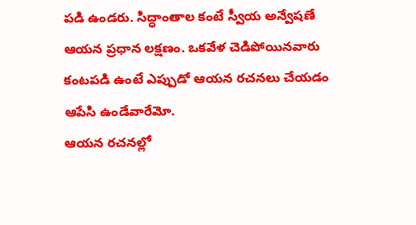పడి ఉండరు. సిద్ధాంతాల కంటే స్వీయ అన్వేషణే ఆయన ప్రధాన లక్షణం. ఒకవేళ చెడిపోయినవారు కంటపడి ఉంటే ఎప్పుడో ఆయన రచనలు చేయడం ఆపేసి ఉండేవారేమో.
ఆయన రచనల్లో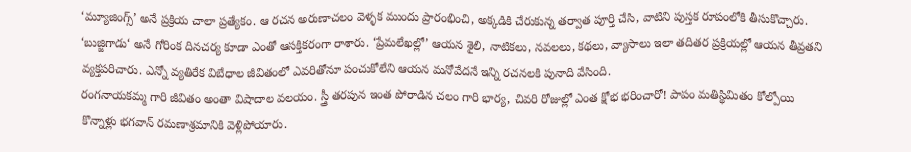‘మ్యూజింగ్స్’ అనే ప్రక్రియ చాలా ప్రత్యేకం. ఆ రచన అరుణాచలం వెళ్ళక ముందు ప్రారంభించి, అక్కడికి చేరుకున్న తర్వాత పూర్తి చేసి, వాటిని పుస్తక రూపంలోకి తీసుకొచ్చారు. ‘బుజ్జిగాడు‘ అనే గోరింక దినచర్య కూడా ఎంతో ఆసక్తికరంగా రాశారు. ‘ప్రేమలేఖల్లో’ ఆయన శైలి, నాటికలు, నవలలు, కథలు, వ్యాసాలు ఇలా తదితర ప్రక్రియల్లో ఆయన తీవ్రతని వ్యక్తపరిచారు. ఎన్నో వ్యతిరేక విబేధాల జీవితంలో ఎవరితోనూ పంచుకోలేని ఆయన మనోవేదనే ఇన్ని రచనలకి పునాది వేసింది.
రంగనాయకమ్మ గారి జీవితం అంతా విషాదాల వలయం. స్త్రీ తరపున ఇంత పోరాడిన చలం గారి భార్య, చివరి రోజుల్లో ఎంత క్షోభ భరించారో! పాపం మతిస్థిమితం కోల్పోయి కొన్నాళ్లు భగవాన్ రమణాశ్రమానికి వెళ్లిపోయారు.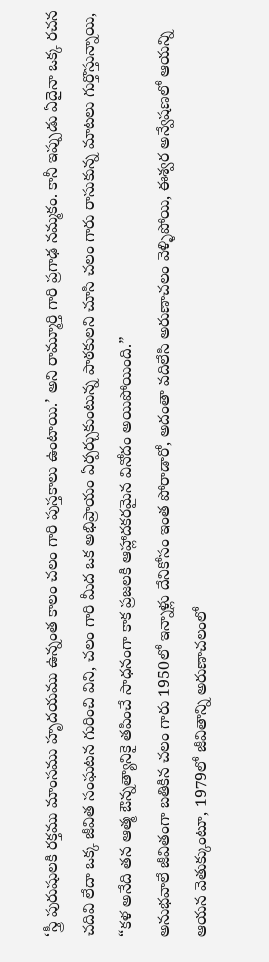‘స్త్రీ పురుషులకి రక్తము మాంసము హృదయము ఉన్నంత కాలం చలం గారి పుస్తకాలు ఉంటాయి.’ అని రామ్మూర్తి గారి ప్రగాఢ నమ్మకం. కానీ ఇప్పుడు ఏదైనా ఒక్క రచన చదివి లేదా ఒక్క జీవిత సంఘటన గురించి విని, చలం గారి మీద ఒక అభిప్రాయం ఏర్పర్చుకుంటున్న పాఠకులని చూసి చలం గారు రాసుకున్న మాటలు గుర్తొస్తున్నాయి,
“కళ అనేది తన ఆత్మ ఔన్నత్యానికై తపించే సాధనంగా కాక ప్రజలకి ఆహ్లాదకరమైన వినోదం అయిపోయింది.”
అనుభవాలే జీవితంగా బతికిన చలం గారు 1950లో ఇన్నాళ్లు దేనికోసం ఇంత పోరాడారో, అదంతా వదిలేసి అరుణాచలం వెళ్ళిపోయి, ఈశ్వర అన్వేషణలో ఆయన్ని ఆయన వెతుక్కుంటూ, 1979లో జీవితాన్ని అరుణాచలంలో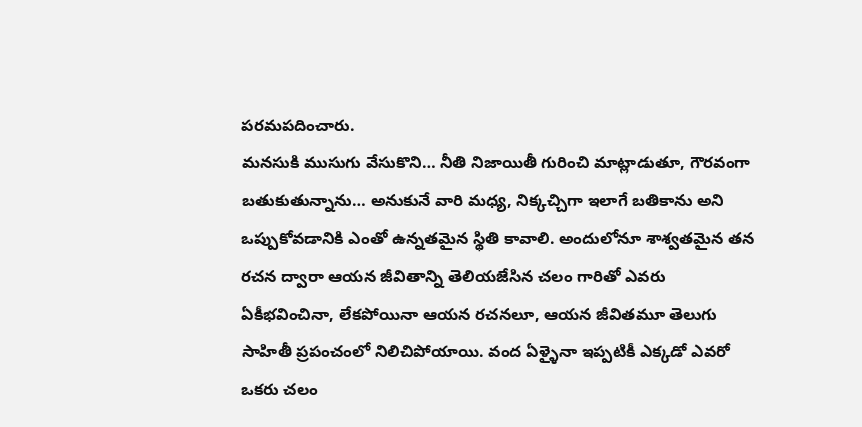పరమపదించారు.
మనసుకి ముసుగు వేసుకొని… నీతి నిజాయితీ గురించి మాట్లాడుతూ, గౌరవంగా బతుకుతున్నాను… అనుకునే వారి మధ్య, నిక్కచ్చిగా ఇలాగే బతికాను అని ఒప్పుకోవడానికి ఎంతో ఉన్నతమైన స్థితి కావాలి. అందులోనూ శాశ్వతమైన తన రచన ద్వారా ఆయన జీవితాన్ని తెలియజేసిన చలం గారితో ఎవరు ఏకీభవించినా, లేకపోయినా ఆయన రచనలూ, ఆయన జీవితమూ తెలుగు సాహితీ ప్రపంచంలో నిలిచిపోయాయి. వంద ఏళ్ళైనా ఇప్పటికీ ఎక్కడో ఎవరో ఒకరు చలం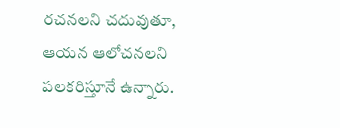రచనలని చదువుతూ, ఆయన ఆలోచనలని పలకరిస్తూనే ఉన్నారు.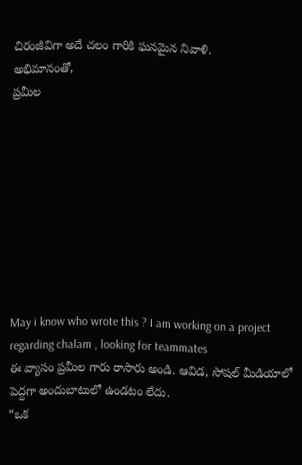చిరంజీవిగా అదే చలం గారికి ఘనమైన నివాళి.
అభిమానంతో,
ప్రమీల









May i know who wrote this ? I am working on a project regarding chalam , looking for teammates
ఈ వ్యాసం ప్రమీల గారు రాసారు అండి. ఆవిడ, సోషల్ మీడియాలో పెద్దగా అందుబాటులో ఉండటం లేదు.
“ఒక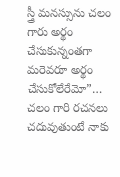స్త్రీ మనస్సును చలం గారు అర్థం చేసుకున్నంతగా మరెవరూ అర్థం చేసుకోలేరేమో”…
చలం గారి రచనలు చదువుతుంటే నాకు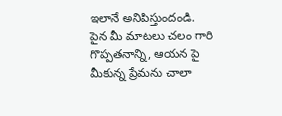ఇలానే అనిపిస్తుందండి.
పైన మీ మాటలు చలం గారి గొప్పతనాన్ని, ఆయన పై మీకున్న ప్రేమను చాలా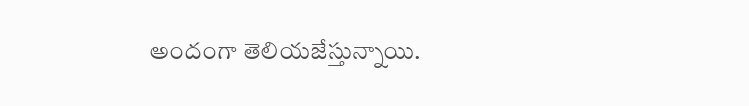అందంగా తెలియజేస్తున్నాయి.